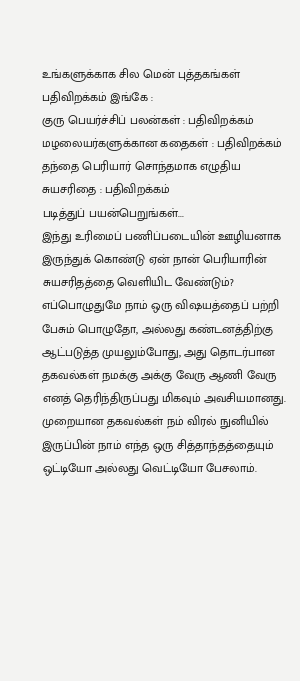உங்களுக்காக சில மென் புத்தகங்கள் பதிவிறக்கம் இங்கே :
குரு பெயர்ச்சிப் பலன்கள் : பதிவிறக்கம்
மழலையர்களுக்கான கதைகள் : பதிவிறக்கம்
தந்தை பெரியார் சொந்தமாக எழுதிய சுயசரிதை : பதிவிறக்கம்
படித்துப் பயன்பெறுங்கள்...
இந்து உரிமைப் பணிப்படையின் ஊழியனாக இருந்துக் கொண்டு ஏன் நான் பெரியாரின் சுயசரிதத்தை வெளியிட வேண்டும்? எப்பொழுதுமே நாம் ஒரு விஷயத்தைப் பற்றி பேசும் பொழுதோ, அல்லது கண்டனத்திற்கு ஆட்படுத்த முயலும்போது, அது தொடர்பான தகவல்கள் நமக்கு அக்கு வேரு ஆணி வேரு எனத் தெரிந்திருப்பது மிகவும் அவசியமானது. முறையான தகவல்கள் நம் விரல் நுனியில் இருப்பின் நாம் எந்த ஒரு சித்தாந்தத்தையும் ஒட்டியோ அல்லது வெட்டியோ பேசலாம்.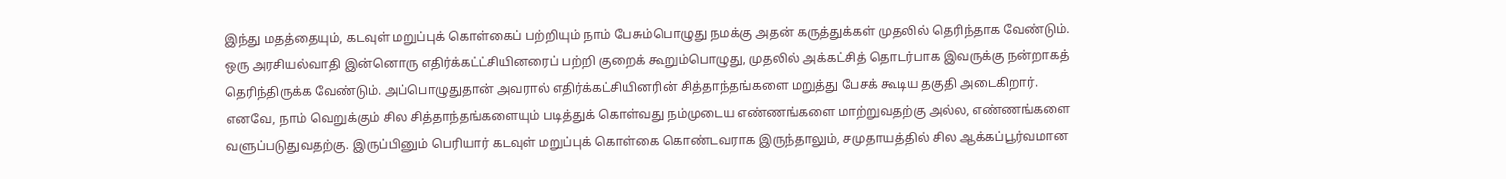இந்து மதத்தையும், கடவுள் மறுப்புக் கொள்கைப் பற்றியும் நாம் பேசும்பொழுது நமக்கு அதன் கருத்துக்கள் முதலில் தெரிந்தாக வேண்டும். ஒரு அரசியல்வாதி இன்னொரு எதிர்க்கட்ட்சியினரைப் பற்றி குறைக் கூறும்பொழுது, முதலில் அக்கட்சித் தொடர்பாக இவருக்கு நன்றாகத் தெரிந்திருக்க வேண்டும். அப்பொழுதுதான் அவரால் எதிர்க்கட்சியினரின் சித்தாந்தங்களை மறுத்து பேசக் கூடிய தகுதி அடைகிறார். எனவே, நாம் வெறுக்கும் சில சித்தாந்தங்களையும் படித்துக் கொள்வது நம்முடைய எண்ணங்களை மாற்றுவதற்கு அல்ல, எண்ணங்களை வளுப்படுதுவதற்கு. இருப்பினும் பெரியார் கடவுள் மறுப்புக் கொள்கை கொண்டவராக இருந்தாலும், சமுதாயத்தில் சில ஆக்கப்பூர்வமான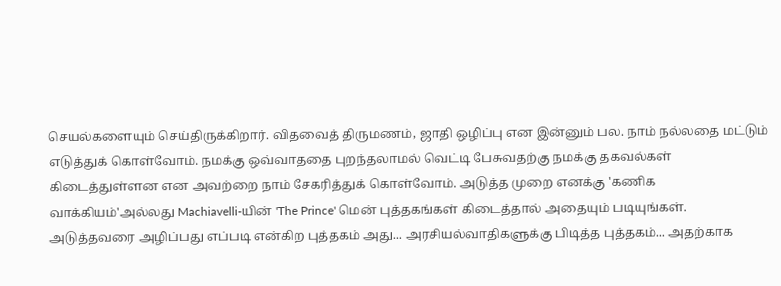செயல்களையும் செய்திருக்கிறார். விதவைத் திருமணம், ஜாதி ஒழிப்பு என இன்னும் பல. நாம் நல்லதை மட்டும் எடுத்துக் கொள்வோம். நமக்கு ஒவ்வாததை புறந்தலாமல் வெட்டி பேசுவதற்கு நமக்கு தகவல்கள் கிடைத்துள்ளன என அவற்றை நாம் சேகரித்துக் கொள்வோம். அடுத்த முறை எனக்கு 'கணிக வாக்கியம்'அல்லது Machiavelli-யின் 'The Prince' மென் புத்தகங்கள் கிடைத்தால் அதையும் படியுங்கள். அடுத்தவரை அழிப்பது எப்படி என்கிற புத்தகம் அது... அரசியல்வாதிகளுக்கு பிடித்த புத்தகம்... அதற்காக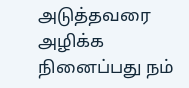அடுத்தவரை அழிக்க நினைப்பது நம்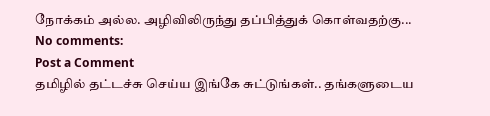நோக்கம் அல்ல. அழிவிலிருந்து தப்பித்துக் கொள்வதற்கு...
No comments:
Post a Comment
தமிழில் தட்டச்சு செய்ய இங்கே சுட்டுங்கள்.. தங்களுடைய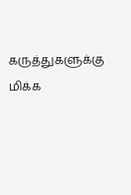கருத்துகளுக்கு மிக்க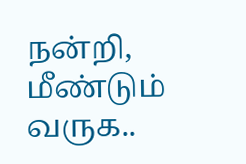நன்றி, மீண்டும் வருக..